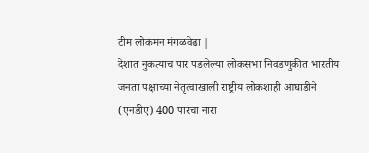टीम लोकमन मंगळवेढा |
देशात नुकत्याच पार पडलेल्या लोकसभा निवडणुकीत भारतीय जनता पक्षाच्या नेतृत्वाखाली राष्ट्रीय लोकशाही आघाडीने (एनडीए) 400 पारचा नारा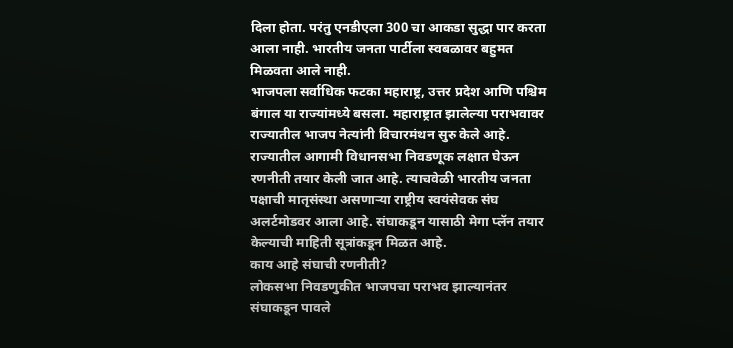दिला होता. परंतु एनडीएला 300 चा आकडा सुद्धा पार करता आला नाही. भारतीय जनता पार्टीला स्वबळावर बहुमत मिळवता आले नाही.
भाजपला सर्वाधिक फटका महाराष्ट्र, उत्तर प्रदेश आणि पश्चिम बंगाल या राज्यांमध्ये बसला. महाराष्ट्रात झालेल्या पराभवावर राज्यातील भाजप नेत्यांनी विचारमंथन सुरु केले आहे. राज्यातील आगामी विधानसभा निवडणूक लक्षात घेऊन रणनीती तयार केली जात आहे. त्याचवेळी भारतीय जनता पक्षाची मातृसंस्था असणाऱ्या राष्ट्रीय स्वयंसेवक संघ अलर्टमोडवर आला आहे. संघाकडून यासाठी मेगा प्लॅन तयार केल्याची माहिती सूत्रांकडून मिळत आहे.
काय आहे संघाची रणनीती?
लोकसभा निवडणुकीत भाजपचा पराभव झाल्यानंतर संघाकडून पावले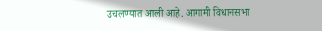उचलण्यात आली आहे. आगामी विधानसभा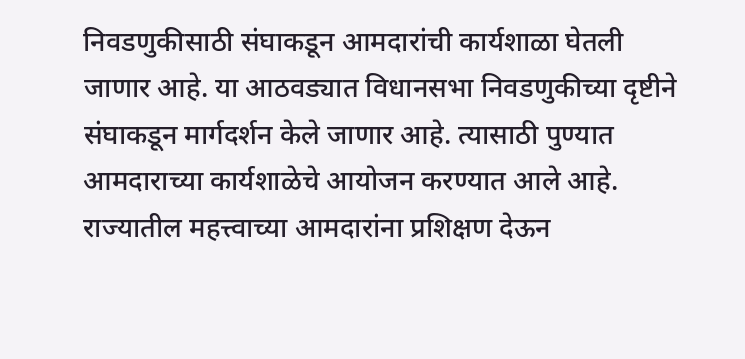निवडणुकीसाठी संघाकडून आमदारांची कार्यशाळा घेतली जाणार आहे. या आठवड्यात विधानसभा निवडणुकीच्या दृष्टीने संघाकडून मार्गदर्शन केले जाणार आहे. त्यासाठी पुण्यात आमदाराच्या कार्यशाळेचे आयोजन करण्यात आले आहे. राज्यातील महत्त्वाच्या आमदारांना प्रशिक्षण देऊन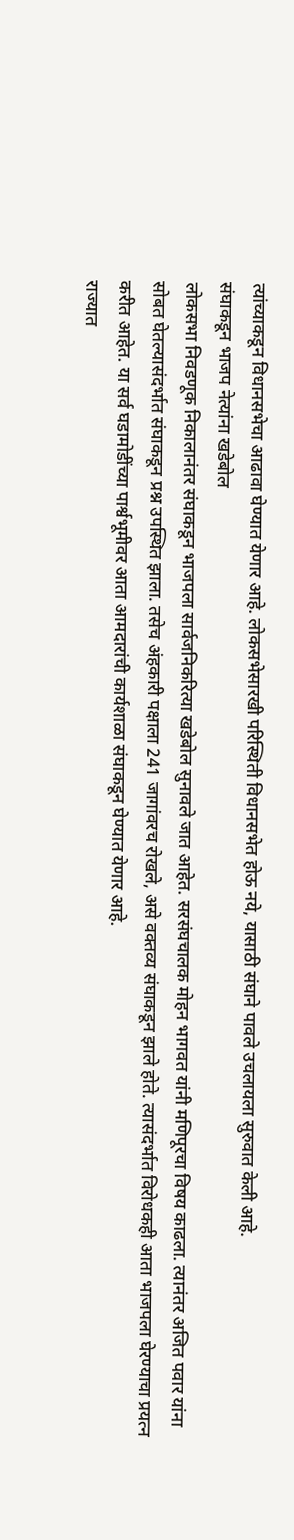त्यांच्याकडून विधानसभेचा आढावा घेण्यात येणार आहे. लोकसभेसारखी परिस्थिती विधानसभेत होऊ नये, यासाठी संघाने पावले उचलायला सुरुवात केली आहे.
संघाकडून भाजप नेत्यांना खडेबोल
लोकसभा निवडणूक निकालानंतर संघाकडून भाजपला सार्वजनिकरित्या खडेबोल सुनावले जात आहेत. सरसंघचालक मोहन भागवत यांनी मणिपूरचा विषय काढला. त्यानंतर अजित पवार यांना सोबत घेतल्यासंदर्भात संघाकडून प्रश्न उपस्थित झाला. तसेच अंहकारी पक्षाला 241 जागांवरच रोखले, असे वक्तव्य संघाकडून झाले होते. त्यासंदर्भात विरोधकही आता भाजपला घेरण्याचा प्रयत्न करीत आहेत. या सर्व घडामोडींच्या पार्श्वभूमीवर आता आमदारांची कार्यशाळा संघाकडून घेण्यात येणार आहे.
राज्यात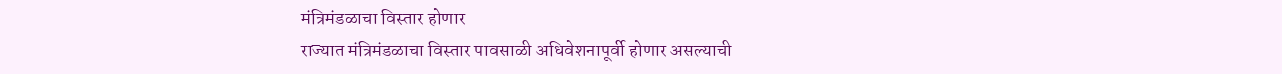मंत्रिमंडळाचा विस्तार होणार
राज्यात मंत्रिमंडळाचा विस्तार पावसाळी अधिवेशनापूर्वी होणार असल्याची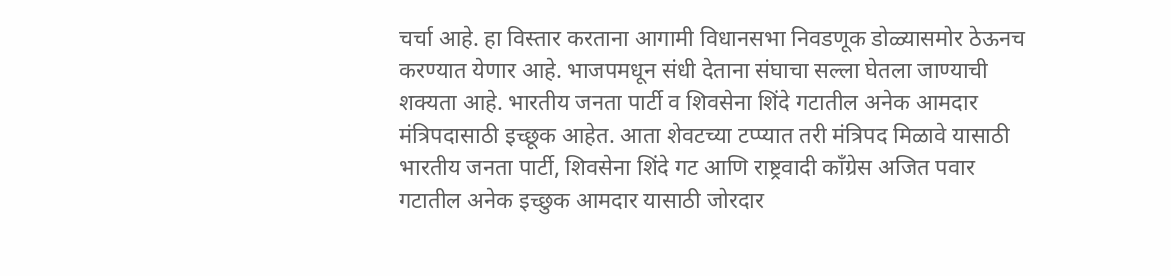चर्चा आहे. हा विस्तार करताना आगामी विधानसभा निवडणूक डोळ्यासमोर ठेऊनच करण्यात येणार आहे. भाजपमधून संधी देताना संघाचा सल्ला घेतला जाण्याची शक्यता आहे. भारतीय जनता पार्टी व शिवसेना शिंदे गटातील अनेक आमदार मंत्रिपदासाठी इच्छूक आहेत. आता शेवटच्या टप्प्यात तरी मंत्रिपद मिळावे यासाठी भारतीय जनता पार्टी, शिवसेना शिंदे गट आणि राष्ट्रवादी काँग्रेस अजित पवार गटातील अनेक इच्छुक आमदार यासाठी जोरदार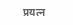प्रयत्न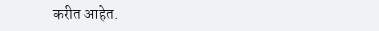करीत आहेत.